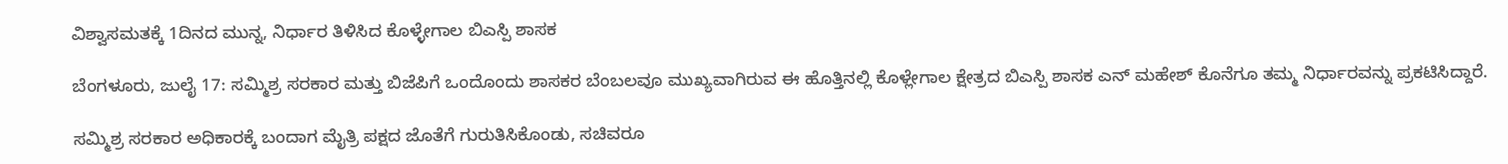ವಿಶ್ವಾಸಮತಕ್ಕೆ 1ದಿನದ ಮುನ್ನ, ನಿರ್ಧಾರ ತಿಳಿಸಿದ ಕೊಳ್ಳೇಗಾಲ ಬಿಎಸ್ಪಿ ಶಾಸಕ

ಬೆಂಗಳೂರು, ಜುಲೈ 17: ಸಮ್ಮಿಶ್ರ ಸರಕಾರ ಮತ್ತು ಬಿಜೆಪಿಗೆ ಒಂದೊಂದು ಶಾಸಕರ ಬೆಂಬಲವೂ ಮುಖ್ಯವಾಗಿರುವ ಈ ಹೊತ್ತಿನಲ್ಲಿ ಕೊಳ್ಲೇಗಾಲ ಕ್ಷೇತ್ರದ ಬಿಎಸ್ಪಿ ಶಾಸಕ ಎನ್ ಮಹೇಶ್ ಕೊನೆಗೂ ತಮ್ಮ ನಿರ್ಧಾರವನ್ನು ಪ್ರಕಟಿಸಿದ್ದಾರೆ.

ಸಮ್ಮಿಶ್ರ ಸರಕಾರ ಅಧಿಕಾರಕ್ಕೆ ಬಂದಾಗ ಮೈತ್ರಿ ಪಕ್ಷದ ಜೊತೆಗೆ ಗುರುತಿಸಿಕೊಂಡು, ಸಚಿವರೂ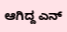ಆಗಿದ್ದ ಎನ್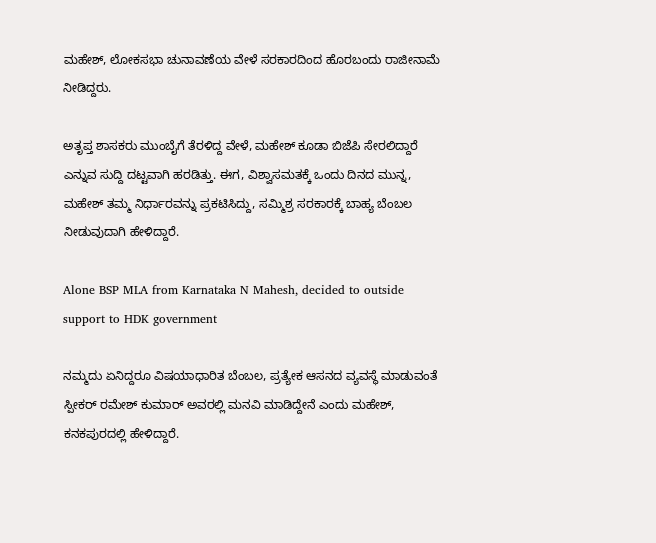ಮಹೇಶ್, ಲೋಕಸಭಾ ಚುನಾವಣೆಯ ವೇಳೆ ಸರಕಾರದಿಂದ ಹೊರಬಂದು ರಾಜೀನಾಮೆ ನೀಡಿದ್ದರು.

ಅತೃಪ್ತ ಶಾಸಕರು ಮುಂಬೈಗೆ ತೆರಳಿದ್ದ ವೇಳೆ, ಮಹೇಶ್ ಕೂಡಾ ಬಿಜೆಪಿ ಸೇರಲಿದ್ದಾರೆ ಎನ್ನುವ ಸುದ್ದಿ ದಟ್ಟವಾಗಿ ಹರಡಿತ್ತು. ಈಗ, ವಿಶ್ವಾಸಮತಕ್ಕೆ ಒಂದು ದಿನದ ಮುನ್ನ, ಮಹೇಶ್ ತಮ್ಮ ನಿರ್ಧಾರವನ್ನು ಪ್ರಕಟಿಸಿದ್ದು, ಸಮ್ಮಿಶ್ರ ಸರಕಾರಕ್ಕೆ ಬಾಹ್ಯ ಬೆಂಬಲ ನೀಡುವುದಾಗಿ ಹೇಳಿದ್ದಾರೆ.

Alone BSP MLA from Karnataka N Mahesh, decided to outside support to HDK government

ನಮ್ಮದು ಏನಿದ್ದರೂ ವಿಷಯಾಧಾರಿತ ಬೆಂಬಲ, ಪ್ರತ್ಯೇಕ ಆಸನದ ವ್ಯವಸ್ಥೆ ಮಾಡುವಂತೆ ಸ್ಪೀಕರ್ ರಮೇಶ್ ಕುಮಾರ್ ಅವರಲ್ಲಿ ಮನವಿ ಮಾಡಿದ್ದೇನೆ ಎಂದು ಮಹೇಶ್, ಕನಕಪುರದಲ್ಲಿ ಹೇಳಿದ್ದಾರೆ.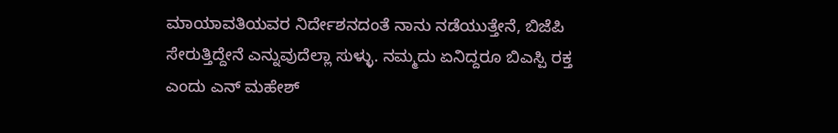ಮಾಯಾವತಿಯವರ ನಿರ್ದೇಶನದಂತೆ ನಾನು ನಡೆಯುತ್ತೇನೆ, ಬಿಜೆಪಿ ಸೇರುತ್ತಿದ್ದೇನೆ ಎನ್ನುವುದೆಲ್ಲಾ ಸುಳ್ಳು. ನಮ್ಮದು ಏನಿದ್ದರೂ ಬಿಎಸ್ಪಿ ರಕ್ತ ಎಂದು ಎನ್ ಮಹೇಶ್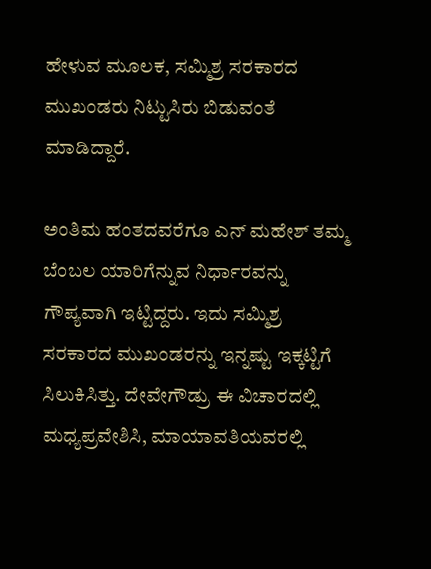ಹೇಳುವ ಮೂಲಕ, ಸಮ್ಮಿಶ್ರ ಸರಕಾರದ ಮುಖಂಡರು ನಿಟ್ಟುಸಿರು ಬಿಡುವಂತೆ ಮಾಡಿದ್ದಾರೆ.

ಅಂತಿಮ ಹಂತದವರೆಗೂ ಎನ್ ಮಹೇಶ್ ತಮ್ಮ ಬೆಂಬಲ ಯಾರಿಗೆನ್ನುವ ನಿರ್ಧಾರವನ್ನು ಗೌಪ್ಯವಾಗಿ ಇಟ್ಟಿದ್ದರು. ಇದು ಸಮ್ಮಿಶ್ರ ಸರಕಾರದ ಮುಖಂಡರನ್ನು ಇನ್ನಷ್ಟು ಇಕ್ಕಟ್ಟಿಗೆ ಸಿಲುಕಿಸಿತ್ತು. ದೇವೇಗೌಡ್ರು ಈ ವಿಚಾರದಲ್ಲಿ ಮಧ್ಯಪ್ರವೇಶಿಸಿ, ಮಾಯಾವತಿಯವರಲ್ಲಿ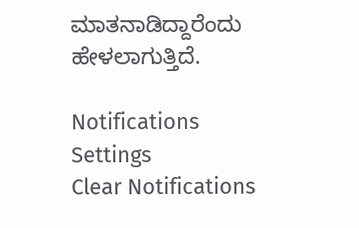ಮಾತನಾಡಿದ್ದಾರೆಂದು ಹೇಳಲಾಗುತ್ತಿದೆ.

Notifications
Settings
Clear Notifications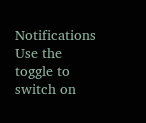Notifications
Use the toggle to switch on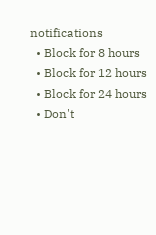notifications
  • Block for 8 hours
  • Block for 12 hours
  • Block for 24 hours
  • Don't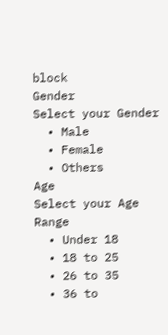block
Gender
Select your Gender
  • Male
  • Female
  • Others
Age
Select your Age Range
  • Under 18
  • 18 to 25
  • 26 to 35
  • 36 to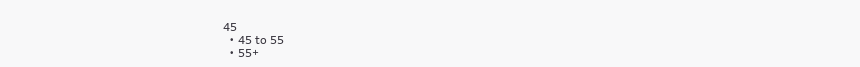45
  • 45 to 55
  • 55+